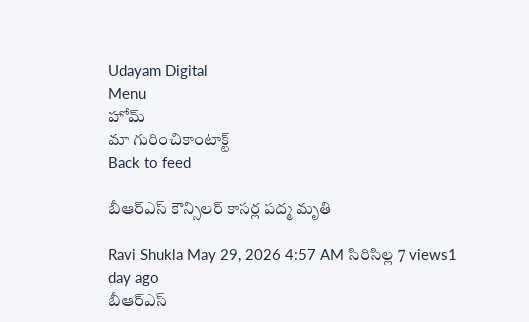Udayam Digital
Menu
హోమ్
మా గురించికాంటాక్ట్
Back to feed

బీఆర్ఎస్ కౌన్సిలర్ కాసర్ల పద్మ మృతి

Ravi Shukla May 29, 2026 4:57 AM సిరిసిల్ల 7 views1 day ago
బీఆర్ఎస్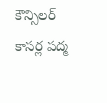కౌన్సిలర్ కాసర్ల పద్మ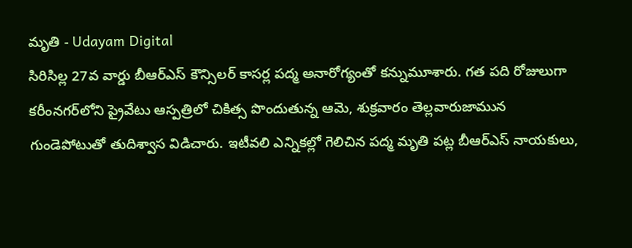మృతి - Udayam Digital
సిరిసిల్ల 27వ వార్డు బీఆర్ఎస్ కౌన్సిలర్ కాసర్ల పద్మ అనారోగ్యంతో కన్నుమూశారు. గత పది రోజులుగా కరీంనగర్‌లోని ప్రైవేటు ఆస్పత్రిలో చికిత్స పొందుతున్న ఆమె, శుక్రవారం తెల్లవారుజామున గుండెపోటుతో తుదిశ్వాస విడిచారు. ఇటీవలి ఎన్నికల్లో గెలిచిన పద్మ మృతి పట్ల బీఆర్ఎస్ నాయకులు,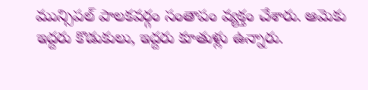మున్సిపల్ పాలకవర్గం సంతాపం వ్యక్తం చేశారు. ఆమెకు ఇద్దరు కొడుకులు, ఇద్దరు కూతుళ్లు ఉన్నారు.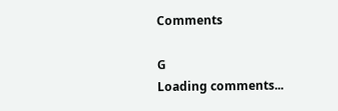Comments

G
Loading comments...